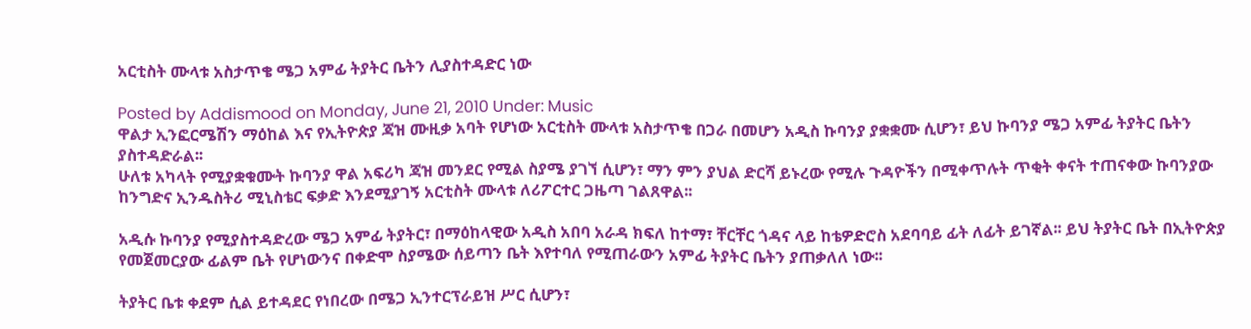አርቲስት ሙላቱ አስታጥቄ ሜጋ አምፊ ትያትር ቤትን ሊያስተዳድር ነው

Posted by Addismood on Monday, June 21, 2010 Under: Music
ዋልታ ኢንፎርሜሽን ማዕከል እና የኢትዮጵያ ጃዝ ሙዚቃ አባት የሆነው አርቲስት ሙላቱ አስታጥቄ በጋራ በመሆን አዲስ ኩባንያ ያቋቋሙ ሲሆን፣ ይህ ኩባንያ ሜጋ አምፊ ትያትር ቤትን ያስተዳድራል፡፡
ሁለቱ አካላት የሚያቋቁሙት ኩባንያ ዋል አፍሪካ ጃዝ መንደር የሚል ስያሜ ያገኘ ሲሆን፣ ማን ምን ያህል ድርሻ ይኑረው የሚሉ ጉዳዮችን በሚቀጥሉት ጥቂት ቀናት ተጠናቀው ኩባንያው ከንግድና ኢንዱስትሪ ሚኒስቴር ፍቃድ እንደሚያገኝ አርቲስት ሙላቱ ለሪፖርተር ጋዜጣ ገልጸዋል፡፡

አዲሱ ኩባንያ የሚያስተዳድረው ሜጋ አምፊ ትያትር፣ በማዕከላዊው አዲስ አበባ አራዳ ክፍለ ከተማ፣ ቸርቸር ጎዳና ላይ ከቴዎድሮስ አደባባይ ፊት ለፊት ይገኛል፡፡ ይህ ትያትር ቤት በኢትዮጵያ የመጀመርያው ፊልም ቤት የሆነውንና በቀድሞ ስያሜው ሰይጣን ቤት እየተባለ የሚጠራውን አምፊ ትያትር ቤትን ያጠቃለለ ነው፡፡

ትያትር ቤቱ ቀደም ሲል ይተዳደር የነበረው በሜጋ ኢንተርፕራይዝ ሥር ሲሆን፣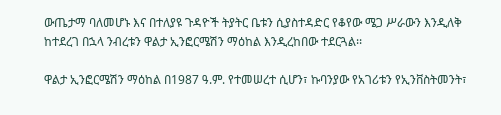ውጤታማ ባለመሆኑ እና በተለያዩ ጉዳዮች ትያትር ቤቱን ሲያስተዳድር የቆየው ሜጋ ሥራውን እንዲለቅ ከተደረገ በኋላ ንብረቱን ዋልታ ኢንፎርሜሽን ማዕከል እንዲረከበው ተደርጓል፡፡

ዋልታ ኢንፎርሜሽን ማዕከል በ1987 ዓ.ም. የተመሠረተ ሲሆን፣ ኩባንያው የአገሪቱን የኢንቨስትመንት፣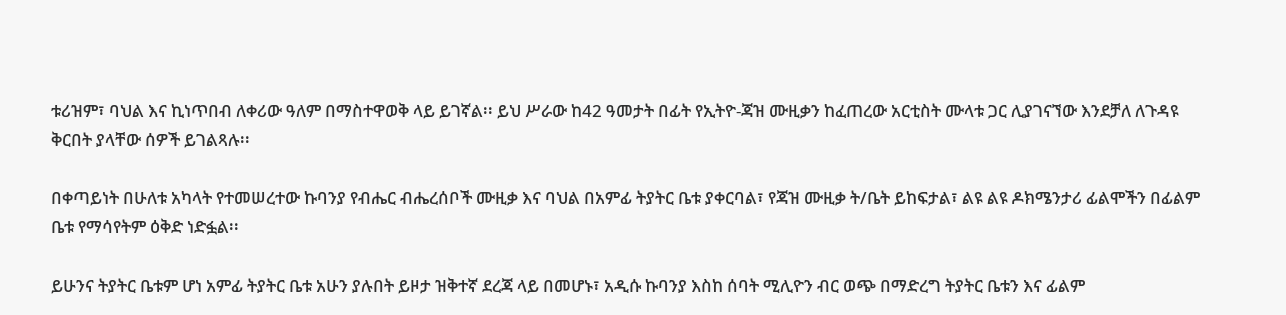ቱሪዝም፣ ባህል እና ኪነጥበብ ለቀሪው ዓለም በማስተዋወቅ ላይ ይገኛል፡፡ ይህ ሥራው ከ42 ዓመታት በፊት የኢትዮ-ጃዝ ሙዚቃን ከፈጠረው አርቲስት ሙላቱ ጋር ሊያገናኘው እንደቻለ ለጉዳዩ ቅርበት ያላቸው ሰዎች ይገልጻሉ፡፡

በቀጣይነት በሁለቱ አካላት የተመሠረተው ኩባንያ የብሔር ብሔረሰቦች ሙዚቃ እና ባህል በአምፊ ትያትር ቤቱ ያቀርባል፣ የጃዝ ሙዚቃ ት/ቤት ይከፍታል፣ ልዩ ልዩ ዶክሜንታሪ ፊልሞችን በፊልም ቤቱ የማሳየትም ዕቅድ ነድፏል፡፡

ይሁንና ትያትር ቤቱም ሆነ አምፊ ትያትር ቤቱ አሁን ያሉበት ይዞታ ዝቅተኛ ደረጃ ላይ በመሆኑ፣ አዲሱ ኩባንያ እስከ ሰባት ሚሊዮን ብር ወጭ በማድረግ ትያትር ቤቱን እና ፊልም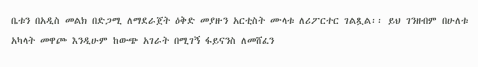ቤቱን በአዲስ መልክ በድጋሚ ለማደራጀት ዕቅድ መያዙን አርቲስት ሙላቱ ለሪፖርተር ገልጿል፡፡ ይህ ገንዘብም በሁለቱ አካላት መዋጮ እንዲሁም ከውጭ አገራት በሚገኝ ፋይናንስ ለመሸፈን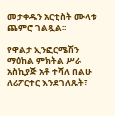መታቀዱን አርቲስት ሙላቱ ጨምሮ ገልጿል፡፡

የዋልታ ኢንፎርሜሽን ማዕከል ምክትል ሥራ አስኪያጅ አቶ ተሻለ በልሁ ለሪፖርተር እንደገለጹት፣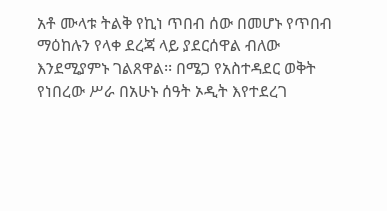አቶ ሙላቱ ትልቅ የኪነ ጥበብ ሰው በመሆኑ የጥበብ ማዕከሉን የላቀ ደረጃ ላይ ያደርሰዋል ብለው እንደሚያምኑ ገልጸዋል፡፡ በሜጋ የአስተዳደር ወቅት የነበረው ሥራ በአሁኑ ሰዓት ኦዲት እየተደረገ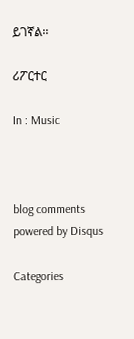ይገኛል፡፡

ሪፖርተር

In : Music



blog comments powered by Disqus

Categories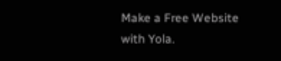Make a Free Website with Yola.